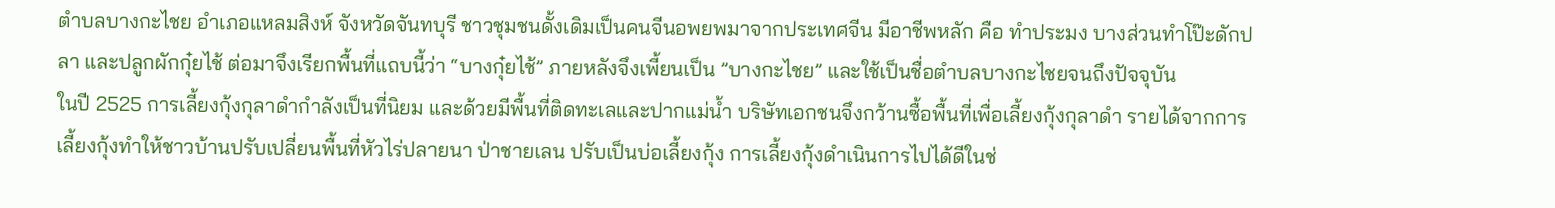ตำบลบางกะไชย อำเภอแหลมสิงห์ จังหวัดจันทบุรี ชาวชุมชนดั้งเดิมเป็นคนจีนอพยพมาจากประเทศจีน มีอาชีพหลัก คือ ทำประมง บางส่วนทำโป๊ะดักปลา และปลูกผักกุ๋ยไช้ ต่อมาจึงเรียกพื้นที่แถบนี้ว่า “บางกุ๋ยไช้” ภายหลังจึงเพี้ยนเป็น ”บางกะไชย” และใช้เป็นชื่อตำบลบางกะไชยจนถึงปัจจุบัน
ในปี 2525 การเลี้ยงกุ้งกุลาดำกำลังเป็นที่นิยม และด้วยมีพื้นที่ติดทะเลและปากแม่น้ำ บริษัทเอกชนจึงกว้านซื้อพื้นที่เพื่อเลี้ยงกุ้งกุลาดำ รายได้จากการเลี้ยงกุ้งทำให้ชาวบ้านปรับเปลี่ยนพื้นที่หัวไร่ปลายนา ป่าชายเลน ปรับเป็นบ่อเลี้ยงกุ้ง การเลี้ยงกุ้งดำเนินการไปได้ดีในช่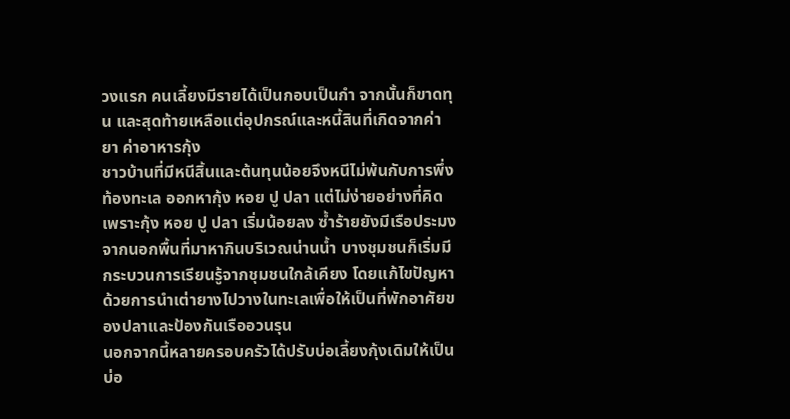วงแรก คนเลี้ยงมีรายได้เป็นกอบเป็นกำ จากนั้นก็ขาดทุน และสุดท้ายเหลือแต่อุปกรณ์และหนี้สินที่เกิดจากค่ายา ค่าอาหารกุ้ง
ชาวบ้านที่มีหนีสิ้นและต้นทุนน้อยจึงหนีไม่พ้นกับการพึ่งท้องทะเล ออกหากุ้ง หอย ปู ปลา แต่ไม่ง่ายอย่างที่คิด เพราะกุ้ง หอย ปู ปลา เริ่มน้อยลง ซ้ำร้ายยังมีเรือประมงจากนอกพื้นที่มาหากินบริเวณน่านน้ำ บางชุมชนก็เริ่มมีกระบวนการเรียนรู้จากชุมชนใกล้เคียง โดยแก้ไขปัญหาด้วยการนำเต่ายางไปวางในทะเลเพื่อให้เป็นที่พักอาศัยของปลาและป้องกันเรืออวนรุน
นอกจากนี้หลายครอบครัวได้ปรับบ่อเลี้ยงกุ้งเดิมให้เป็นบ่อ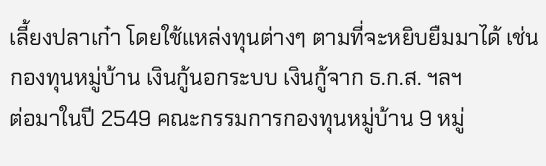เลี้ยงปลาเก๋า โดยใช้แหล่งทุนต่างๆ ตามที่จะหยิบยืมมาได้ เช่น กองทุนหมู่บ้าน เงินกู้นอกระบบ เงินกู้จาก ธ.ก.ส. ฯลฯ
ต่อมาในปี 2549 คณะกรรมการกองทุนหมู่บ้าน 9 หมู่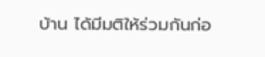บ้าน ได้มีมติให้ร่วมกันก่อ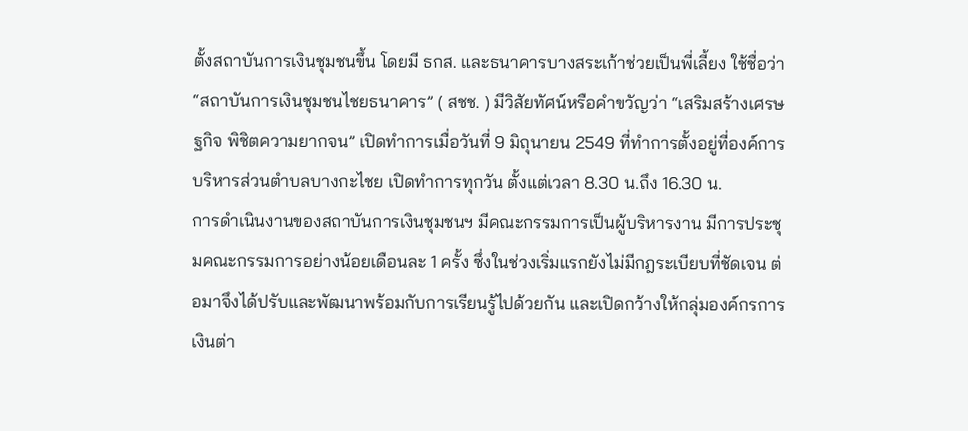ตั้งสถาบันการเงินชุมชนขึ้น โดยมี ธกส. และธนาคารบางสระเก้าช่วยเป็นพี่เลี้ยง ใช้ชื่อว่า “สถาบันการเงินชุมชนไชยธนาคาร” ( สชช. ) มีวิสัยทัศน์หรือคำขวัญว่า “เสริมสร้างเศรษฐกิจ พิชิตความยากจน” เปิดทำการเมื่อวันที่ 9 มิถุนายน 2549 ที่ทำการตั้งอยู่ที่องค์การบริหารส่วนตำบลบางกะไชย เปิดทำการทุกวัน ตั้งแต่เวลา 8.30 น.ถึง 16.30 น.
การดำเนินงานของสถาบันการเงินชุมชนฯ มีคณะกรรมการเป็นผู้บริหารงาน มีการประชุมคณะกรรมการอย่างน้อยเดือนละ 1 ครั้ง ซึ่งในช่วงเริ่มแรกยังไม่มีกฎระเบียบที่ชัดเจน ต่อมาจึงได้ปรับและพัฒนาพร้อมกับการเรียนรู้ไปด้วยกัน และเปิดกว้างให้กลุ่มองค์กรการเงินต่า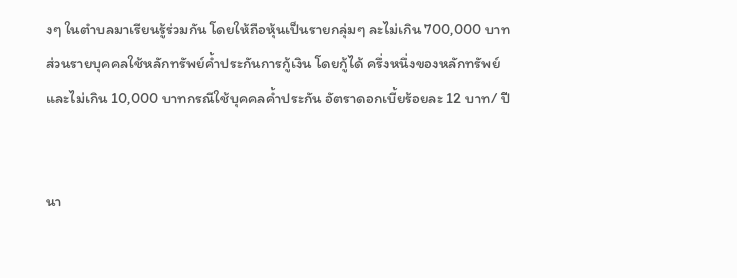งๆ ในตำบลมาเรียนรู้ร่วมกัน โดยให้ถือหุ้นเป็นรายกลุ่มๆ ละไม่เกิน 700,000 บาท ส่วนรายบุคคลใช้หลักทรัพย์ค้ำประกันการกู้เงิน โดยกู้ได้ ครึ่งหนึ่งของหลักทรัพย์ และไม่เกิน 10,000 บาทกรณีใช้บุคคลค้ำประกัน อัตราดอกเบี้ยร้อยละ 12 บาท/ ปี


นา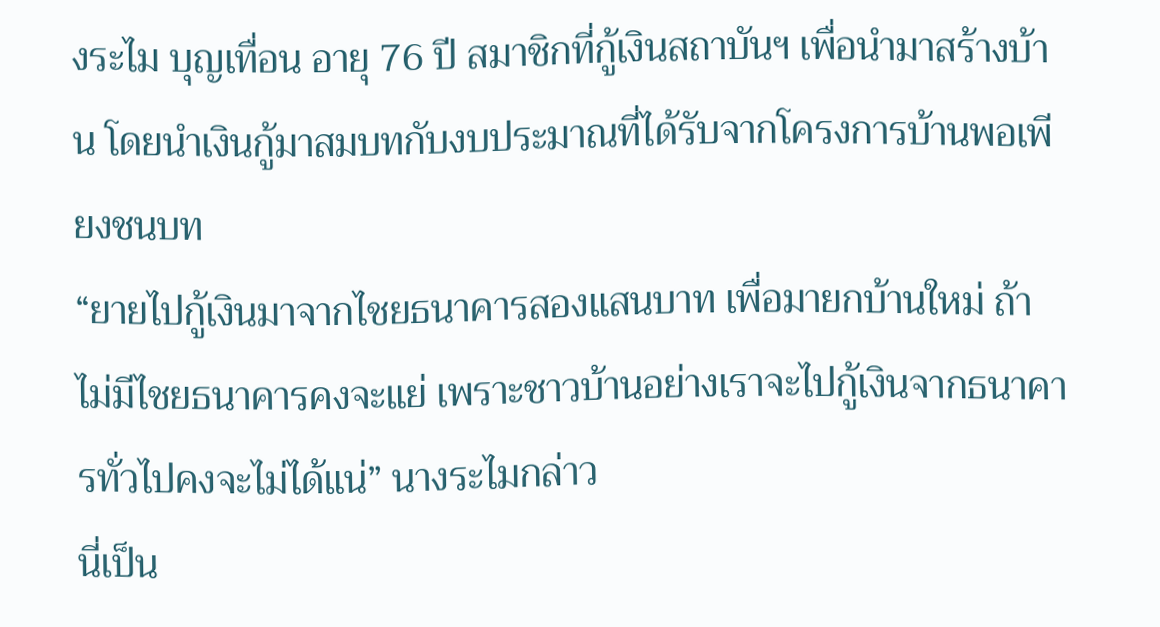งระไม บุญเทื่อน อายุ 76 ปี สมาชิกที่กู้เงินสถาบันฯ เพื่อนำมาสร้างบ้าน โดยนำเงินกู้มาสมบทกับงบประมาณที่ได้รับจากโครงการบ้านพอเพียงชนบท
“ยายไปกู้เงินมาจากไชยธนาคารสองแสนบาท เพื่อมายกบ้านใหม่ ถ้าไม่มีไชยธนาคารคงจะแย่ เพราะชาวบ้านอย่างเราจะไปกู้เงินจากธนาคารทั่วไปคงจะไม่ได้แน่” นางระไมกล่าว
นี่เป็น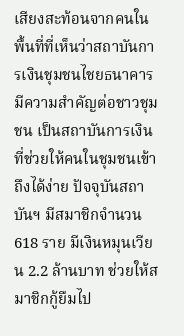เสียงสะท้อนจากคนในพื้นที่ที่เห็นว่าสถาบันการเงินชุมชนไชยธนาคารมีความสำคัญต่อชาวชุมชน เป็นสถาบันการเงินที่ช่วยให้คนในชุมชนเข้าถึงได้ง่าย ปัจจุบันสถาบันฯ มีสมาชิกจำนวน 618 ราย มีเงินหมุนเวียน 2.2 ล้านบาท ช่วยให้สมาชิกกู้ยืมไป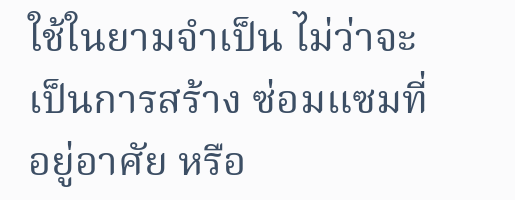ใช้ในยามจำเป็น ไม่ว่าจะเป็นการสร้าง ซ่อมแซมที่อยู่อาศัย หรือ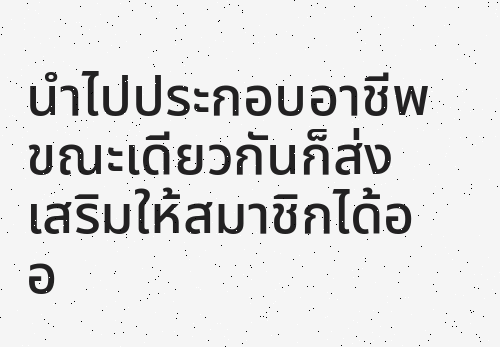นำไปประกอบอาชีพ ขณะเดียวกันก็ส่งเสริมให้สมาชิกได้ออ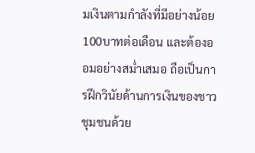มเงินตามกำลังที่มีอย่างน้อย 100บาทต่อเดือน และต้องออมอย่างสม่ำเสมอ ถือเป็นการฝึกวินัยด้านการเงินของชาวชุมชนด้วย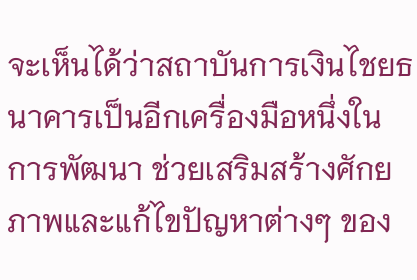จะเห็นได้ว่าสถาบันการเงินไชยธนาคารเป็นอีกเครื่องมือหนึ่งในการพัฒนา ช่วยเสริมสร้างศักยภาพและแก้ไขปัญหาต่างๆ ของ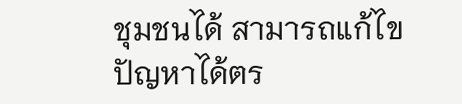ชุมชนได้ สามารถแก้ไขปัญหาได้ตร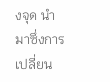งจุด นำมาซึ่งการเปลี่ยน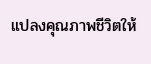แปลงคุณภาพชีวิตให้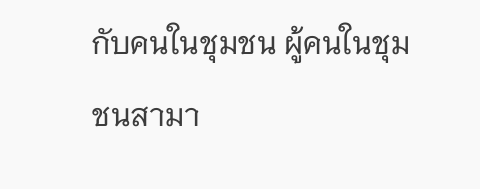กับคนในชุมชน ผู้คนในชุมชนสามา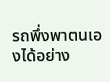รถพึ่งพาตนเองได้อย่าง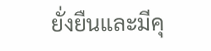ยั่งยืนและมีคุ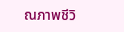ณภาพชีวิ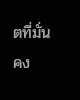ตที่มั่นคง